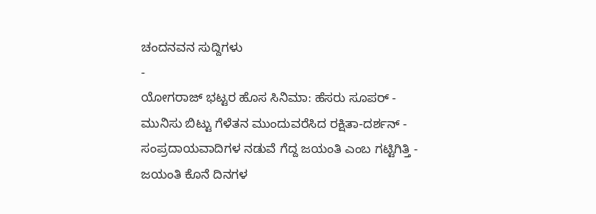ಚಂದನವನ ಸುದ್ದಿಗಳು
-
ಯೋಗರಾಜ್ ಭಟ್ಟರ ಹೊಸ ಸಿನಿಮಾ: ಹೆಸರು ಸೂಪರ್ -
ಮುನಿಸು ಬಿಟ್ಟು ಗೆಳೆತನ ಮುಂದುವರೆಸಿದ ರಕ್ಷಿತಾ-ದರ್ಶನ್ -
ಸಂಪ್ರದಾಯವಾದಿಗಳ ನಡುವೆ ಗೆದ್ದ ಜಯಂತಿ ಎಂಬ ಗಟ್ಟಿಗಿತ್ತಿ -
ಜಯಂತಿ ಕೊನೆ ದಿನಗಳ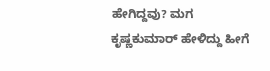ಹೇಗಿದ್ದವು? ಮಗ ಕೃಷ್ಣಕುಮಾರ್ ಹೇಳಿದ್ದು ಹೀಗೆ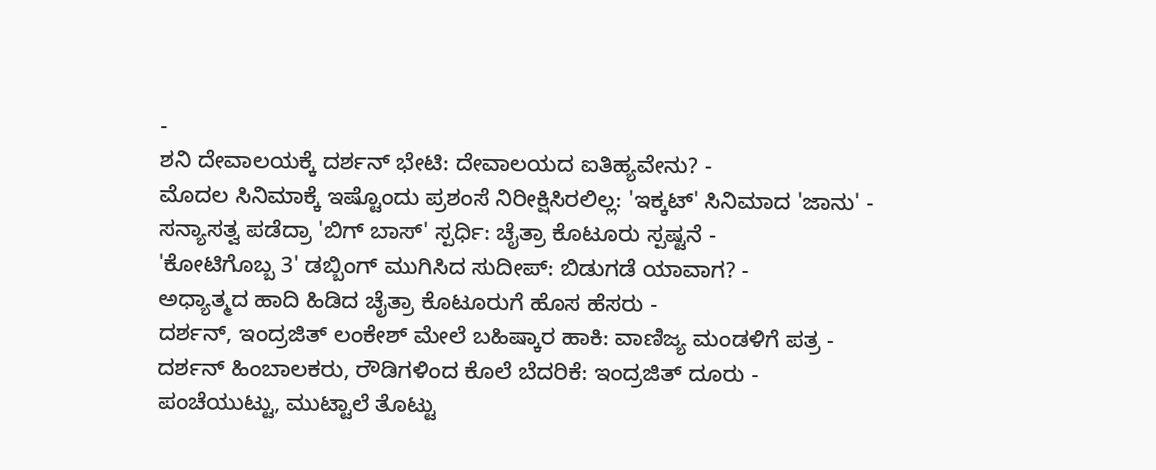-
ಶನಿ ದೇವಾಲಯಕ್ಕೆ ದರ್ಶನ್ ಭೇಟಿ: ದೇವಾಲಯದ ಐತಿಹ್ಯವೇನು? -
ಮೊದಲ ಸಿನಿಮಾಕ್ಕೆ ಇಷ್ಟೊಂದು ಪ್ರಶಂಸೆ ನಿರೀಕ್ಷಿಸಿರಲಿಲ್ಲ: 'ಇಕ್ಕಟ್' ಸಿನಿಮಾದ 'ಜಾನು' -
ಸನ್ಯಾಸತ್ವ ಪಡೆದ್ರಾ 'ಬಿಗ್ ಬಾಸ್' ಸ್ಪರ್ಧಿ: ಚೈತ್ರಾ ಕೊಟೂರು ಸ್ಪಷ್ಟನೆ -
'ಕೋಟಿಗೊಬ್ಬ 3' ಡಬ್ಬಿಂಗ್ ಮುಗಿಸಿದ ಸುದೀಪ್: ಬಿಡುಗಡೆ ಯಾವಾಗ? -
ಅಧ್ಯಾತ್ಮದ ಹಾದಿ ಹಿಡಿದ ಚೈತ್ರಾ ಕೊಟೂರುಗೆ ಹೊಸ ಹೆಸರು -
ದರ್ಶನ್, ಇಂದ್ರಜಿತ್ ಲಂಕೇಶ್ ಮೇಲೆ ಬಹಿಷ್ಕಾರ ಹಾಕಿ: ವಾಣಿಜ್ಯ ಮಂಡಳಿಗೆ ಪತ್ರ -
ದರ್ಶನ್ ಹಿಂಬಾಲಕರು, ರೌಡಿಗಳಿಂದ ಕೊಲೆ ಬೆದರಿಕೆ: ಇಂದ್ರಜಿತ್ ದೂರು -
ಪಂಚೆಯುಟ್ಟು, ಮುಟ್ಟಾಲೆ ತೊಟ್ಟು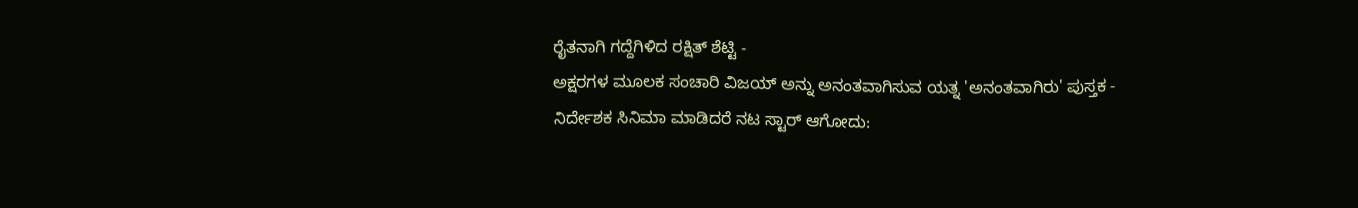ರೈತನಾಗಿ ಗದ್ದೆಗಿಳಿದ ರಕ್ಷಿತ್ ಶೆಟ್ಟಿ -
ಅಕ್ಷರಗಳ ಮೂಲಕ ಸಂಚಾರಿ ವಿಜಯ್ ಅನ್ನು ಅನಂತವಾಗಿಸುವ ಯತ್ನ 'ಅನಂತವಾಗಿರು' ಪುಸ್ತಕ -
ನಿರ್ದೇಶಕ ಸಿನಿಮಾ ಮಾಡಿದರೆ ನಟ ಸ್ಟಾರ್ ಆಗೋದು: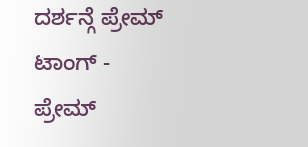ದರ್ಶನ್ಗೆ ಪ್ರೇಮ್ ಟಾಂಗ್ -
ಪ್ರೇಮ್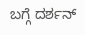ಬಗ್ಗೆ ದರ್ಶನ್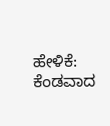ಹೇಳಿಕೆ: ಕೆಂಡವಾದ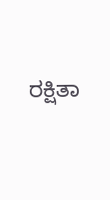ರಕ್ಷಿತಾ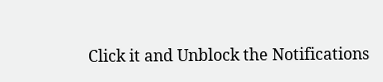Click it and Unblock the Notifications